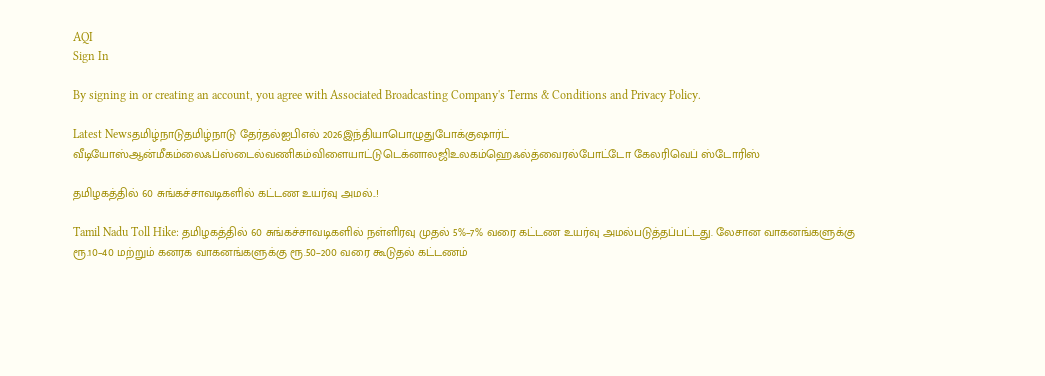AQI
Sign In

By signing in or creating an account, you agree with Associated Broadcasting Company's Terms & Conditions and Privacy Policy.

Latest Newsதமிழ்நாடுதமிழ்நாடு தேர்தல்ஐபிஎல் 2026இந்தியாபொழுதுபோக்குஷார்ட் வீடியோஸ்ஆன்மீகம்லைஃப்ஸ்டைல்வணிகம்விளையாட்டுடெக்னாலஜிஉலகம்ஹெஃல்த்வைரல்போட்டோ கேலரிவெப் ஸ்டோரிஸ்

தமிழகத்தில் 60 சுங்கச்சாவடிகளில் கட்டண உயர்வு அமல்..!

Tamil Nadu Toll Hike: தமிழகத்தில் 60 சுங்கச்சாவடிகளில் நள்ளிரவு முதல் 5%–7% வரை கட்டண உயர்வு அமல்படுத்தப்பட்டது. லேசான வாகனங்களுக்கு ரூ.10–40 மற்றும் கனரக வாகனங்களுக்கு ரூ.50–200 வரை கூடுதல் கட்டணம்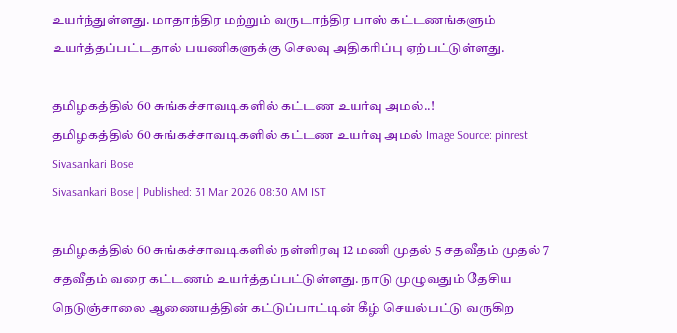உயர்ந்துள்ளது. மாதாந்திர மற்றும் வருடாந்திர பாஸ் கட்டணங்களும் உயர்த்தப்பட்டதால் பயணிகளுக்கு செலவு அதிகரிப்பு ஏற்பட்டுள்ளது.

தமிழகத்தில் 60 சுங்கச்சாவடிகளில் கட்டண உயர்வு அமல்..!
தமிழகத்தில் 60 சுங்கச்சாவடிகளில் கட்டண உயர்வு அமல் Image Source: pinrest
Sivasankari Bose
Sivasankari Bose | Published: 31 Mar 2026 08:30 AM IST

தமிழகத்தில் 60 சுங்கச்சாவடிகளில் நள்ளிரவு 12 மணி முதல் 5 சதவீதம் முதல் 7 சதவீதம் வரை கட்டணம் உயர்த்தப்பட்டுள்ளது. நாடு முழுவதும் தேசிய நெடுஞ்சாலை ஆணையத்தின் கட்டுப்பாட்டின் கீழ் செயல்பட்டு வருகிற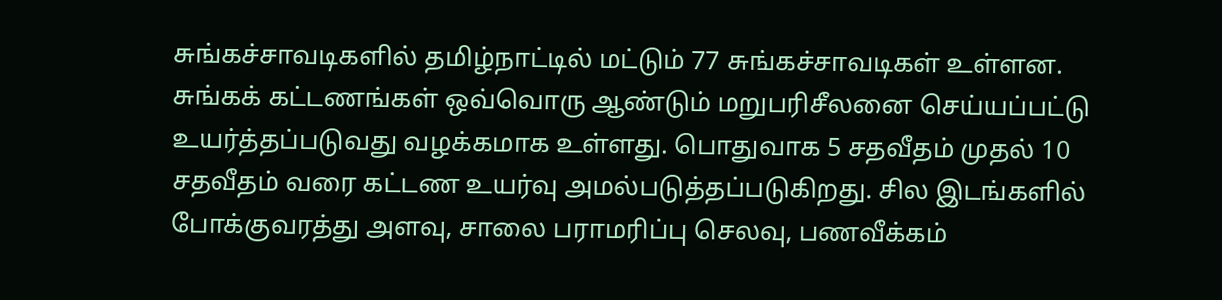சுங்கச்சாவடிகளில் தமிழ்நாட்டில் மட்டும் 77 சுங்கச்சாவடிகள் உள்ளன. சுங்கக் கட்டணங்கள் ஒவ்வொரு ஆண்டும் மறுபரிசீலனை செய்யப்பட்டு உயர்த்தப்படுவது வழக்கமாக உள்ளது. பொதுவாக 5 சதவீதம் முதல் 10 சதவீதம் வரை கட்டண உயர்வு அமல்படுத்தப்படுகிறது. சில இடங்களில் போக்குவரத்து அளவு, சாலை பராமரிப்பு செலவு, பணவீக்கம்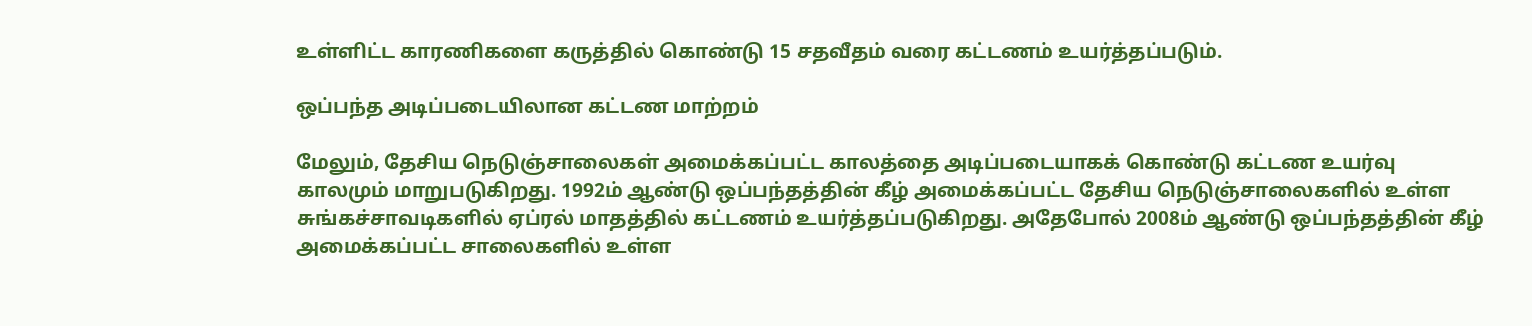உள்ளிட்ட காரணிகளை கருத்தில் கொண்டு 15 சதவீதம் வரை கட்டணம் உயர்த்தப்படும்.

ஒப்பந்த அடிப்படையிலான கட்டண மாற்றம்

மேலும், தேசிய நெடுஞ்சாலைகள் அமைக்கப்பட்ட காலத்தை அடிப்படையாகக் கொண்டு கட்டண உயர்வு காலமும் மாறுபடுகிறது. 1992ம் ஆண்டு ஒப்பந்தத்தின் கீழ் அமைக்கப்பட்ட தேசிய நெடுஞ்சாலைகளில் உள்ள சுங்கச்சாவடிகளில் ஏப்ரல் மாதத்தில் கட்டணம் உயர்த்தப்படுகிறது. அதேபோல் 2008ம் ஆண்டு ஒப்பந்தத்தின் கீழ் அமைக்கப்பட்ட சாலைகளில் உள்ள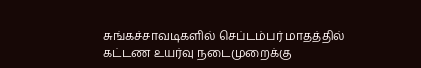சுங்கச்சாவடிகளில் செப்டம்பர் மாதத்தில் கட்டண உயர்வு நடைமுறைக்கு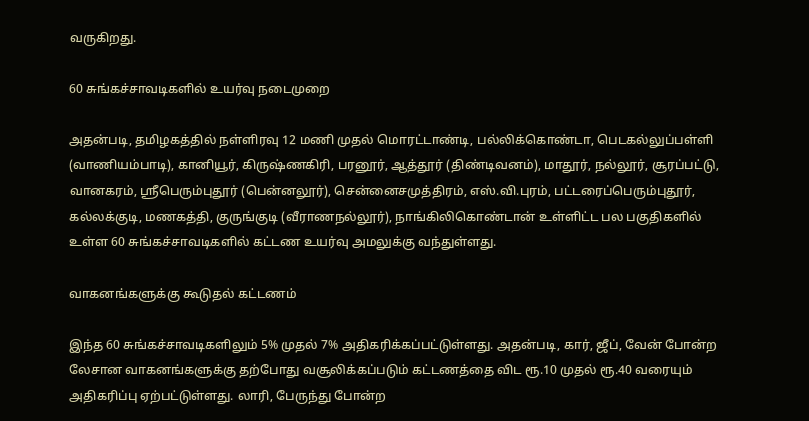வருகிறது.

60 சுங்கச்சாவடிகளில் உயர்வு நடைமுறை

அதன்படி, தமிழகத்தில் நள்ளிரவு 12 மணி முதல் மொரட்டாண்டி, பல்லிக்கொண்டா, பெடகல்லுப்பள்ளி (வாணியம்பாடி), கானியூர், கிருஷ்ணகிரி, பரனூர், ஆத்தூர் (திண்டிவனம்), மாதூர், நல்லூர், சூரப்பட்டு, வானகரம், ஸ்ரீபெரும்புதூர் (பென்னலூர்), சென்னைசமுத்திரம், எஸ்.வி.புரம், பட்டரைப்பெரும்புதூர், கல்லக்குடி, மணகத்தி, குருங்குடி (வீராணநல்லூர்), நாங்கிலிகொண்டான் உள்ளிட்ட பல பகுதிகளில் உள்ள 60 சுங்கச்சாவடிகளில் கட்டண உயர்வு அமலுக்கு வந்துள்ளது.

வாகனங்களுக்கு கூடுதல் கட்டணம்

இந்த 60 சுங்கச்சாவடிகளிலும் 5% முதல் 7% அதிகரிக்கப்பட்டுள்ளது. அதன்படி, கார், ஜீப், வேன் போன்ற லேசான வாகனங்களுக்கு தற்போது வசூலிக்கப்படும் கட்டணத்தை விட ரூ.10 முதல் ரூ.40 வரையும் அதிகரிப்பு ஏற்பட்டுள்ளது. லாரி, பேருந்து போன்ற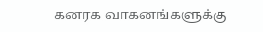கனரக வாகனங்களுக்கு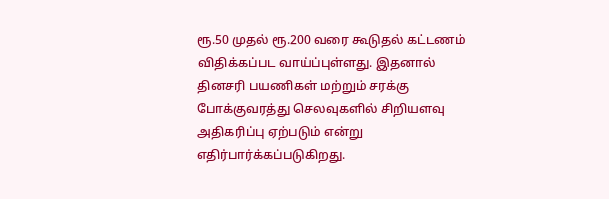ரூ.50 முதல் ரூ.200 வரை கூடுதல் கட்டணம் விதிக்கப்பட வாய்ப்புள்ளது. இதனால் தினசரி பயணிகள் மற்றும் சரக்கு போக்குவரத்து செலவுகளில் சிறியளவு அதிகரிப்பு ஏற்படும் என்று எதிர்பார்க்கப்படுகிறது.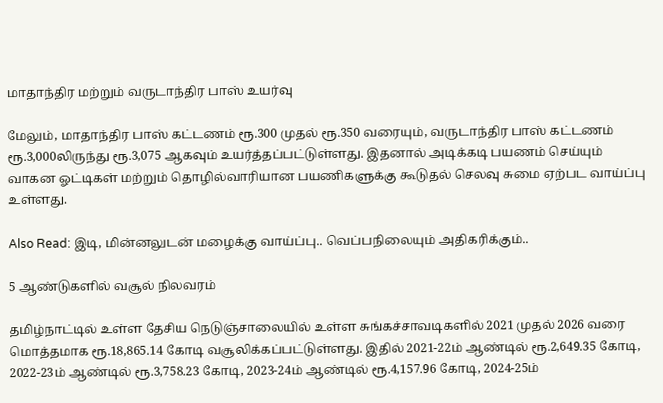மாதாந்திர மற்றும் வருடாந்திர பாஸ் உயர்வு

மேலும், மாதாந்திர பாஸ் கட்டணம் ரூ.300 முதல் ரூ.350 வரையும், வருடாந்திர பாஸ் கட்டணம் ரூ.3,000லிருந்து ரூ.3,075 ஆகவும் உயர்த்தப்பட்டுள்ளது. இதனால் அடிக்கடி பயணம் செய்யும் வாகன ஓட்டிகள் மற்றும் தொழில்வாரியான பயணிகளுக்கு கூடுதல் செலவு சுமை ஏற்பட வாய்ப்பு உள்ளது.

Also Read: இடி, மின்னலுடன் மழைக்கு வாய்ப்பு.. வெப்பநிலையும் அதிகரிக்கும்..

5 ஆண்டுகளில் வசூல் நிலவரம்

தமிழ்நாட்டில் உள்ள தேசிய நெடுஞ்சாலையில் உள்ள சுங்கச்சாவடிகளில் 2021 முதல் 2026 வரை மொத்தமாக ரூ.18,865.14 கோடி வசூலிக்கப்பட்டுள்ளது. இதில் 2021-22ம் ஆண்டில் ரூ.2,649.35 கோடி, 2022-23ம் ஆண்டில் ரூ.3,758.23 கோடி, 2023-24ம் ஆண்டில் ரூ.4,157.96 கோடி, 2024-25ம்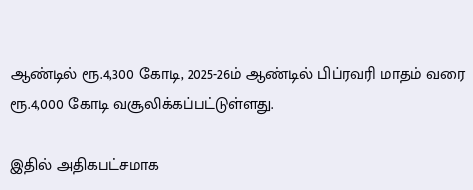ஆண்டில் ரூ.4,300 கோடி, 2025-26ம் ஆண்டில் பிப்ரவரி மாதம் வரை ரூ.4,000 கோடி வசூலிக்கப்பட்டுள்ளது.

இதில் அதிகபட்சமாக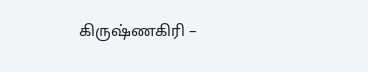கிருஷ்ணகிரி –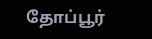தோப்பூர்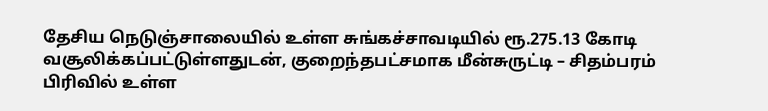தேசிய நெடுஞ்சாலையில் உள்ள சுங்கச்சாவடியில் ரூ.275.13 கோடி வசூலிக்கப்பட்டுள்ளதுடன், குறைந்தபட்சமாக மீன்சுருட்டி – சிதம்பரம் பிரிவில் உள்ள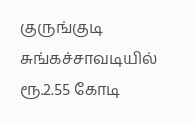குருங்குடி சுங்கச்சாவடியில் ரூ.2.55 கோடி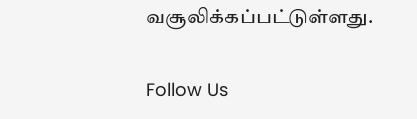வசூலிக்கப்பட்டுள்ளது.

Follow Us